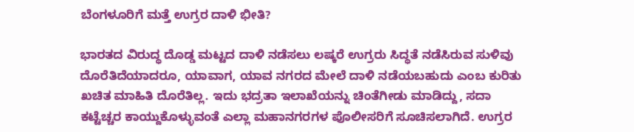ಬೆಂಗಳೂರಿಗೆ ಮತ್ತೆ ಉಗ್ರರ ದಾಳಿ ಭೀತಿ?

ಭಾರತದ ವಿರುದ್ಧ ದೊಡ್ಡ ಮಟ್ಟದ ದಾಳಿ ನಡೆಸಲು ಲಷ್ಕರೆ ಉಗ್ರರು ಸಿದ್ಧತೆ ನಡೆಸಿರುವ ಸುಳಿವು ದೊರೆತಿದೆಯಾದರೂ, ಯಾವಾಗ, ಯಾವ ನಗರದ ಮೇಲೆ ದಾಳಿ ನಡೆಯಬಹುದು ಎಂಬ ಕುರಿತು ಖಚಿತ ಮಾಹಿತಿ ದೊರೆತಿಲ್ಲ. ಇದು ಭದ್ರತಾ ಇಲಾಖೆಯನ್ನು ಚಿಂತೆಗೀಡು ಮಾಡಿದ್ದು, ಸದಾ ಕಟ್ಟೆಚ್ಚರ ಕಾಯ್ದುಕೊಳ್ಳುವಂತೆ ಎಲ್ಲಾ ಮಹಾನಗರಗಳ ಪೊಲೀಸರಿಗೆ ಸೂಚಿಸಲಾಗಿದೆ. ಉಗ್ರರ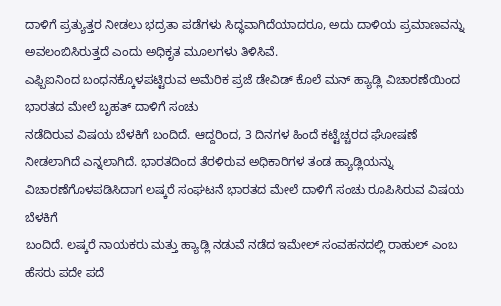ದಾಳಿಗೆ ಪ್ರತ್ಯುತ್ತರ ನೀಡಲು ಭದ್ರತಾ ಪಡೆಗಳು ಸಿದ್ಧವಾಗಿದೆಯಾದರೂ, ಅದು ದಾಳಿಯ ಪ್ರಮಾಣವನ್ನು ಅವಲಂಬಿಸಿರುತ್ತದೆ ಎಂದು ಅಧಿಕೃತ ಮೂಲಗಳು ತಿಳಿಸಿವೆ.
ಎಫ್ಬಿಐನಿಂದ ಬಂಧನಕ್ಕೊಳಪಟ್ಟಿರುವ ಅಮೆರಿಕ ಪ್ರಜೆ ಡೇವಿಡ್ ಕೊಲೆ ಮನ್ ಹ್ಯಾಡ್ಲಿ ವಿಚಾರಣೆಯಿಂದ ಭಾರತದ ಮೇಲೆ ಬೃಹತ್ ದಾಳಿಗೆ ಸಂಚು
ನಡೆದಿರುವ ವಿಷಯ ಬೆಳಕಿಗೆ ಬಂದಿದೆ. ಆದ್ದರಿಂದ, 3 ದಿನಗಳ ಹಿಂದೆ ಕಟ್ಟೆಚ್ಚರದ ಘೋಷಣೆ ನೀಡಲಾಗಿದೆ ಎನ್ನಲಾಗಿದೆ. ಭಾರತದಿಂದ ತೆರಳಿರುವ ಅಧಿಕಾರಿಗಳ ತಂಡ ಹ್ಯಾಡ್ಲಿಯನ್ನು ವಿಚಾರಣೆಗೊಳಪಡಿಸಿದಾಗ ಲಷ್ಕರೆ ಸಂಘಟನೆ ಭಾರತದ ಮೇಲೆ ದಾಳಿಗೆ ಸಂಚು ರೂಪಿಸಿರುವ ವಿಷಯ ಬೆಳಕಿಗೆ
ಬಂದಿದೆ. ಲಷ್ಕರೆ ನಾಯಕರು ಮತ್ತು ಹ್ಯಾಡ್ಲಿ ನಡುವೆ ನಡೆದ ಇಮೇಲ್ ಸಂವಹನದಲ್ಲಿ ರಾಹುಲ್ ಎಂಬ ಹೆಸರು ಪದೇ ಪದೆ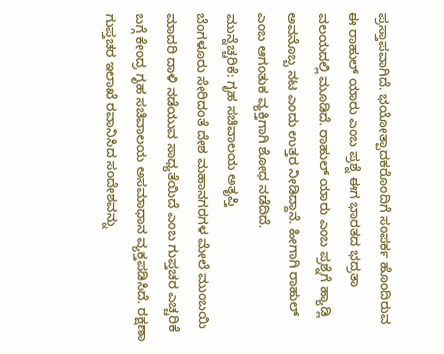ಪ್ರಸ್ತಾಪವಾಗಿದೆ. ಭಯೋತ್ಪಾದಕರೊಂದಿಗೆ ಸಂಪರ್ಕ ಹೊಂದಿರುವ ಈ ರಾಹುಲ್ ಯಾರು ಎಂಬ ಪ್ರಶ್ನೆ ಈಗ ಭಾರತದ ಭದ್ರತಾ ವಲಯದಲ್ಲಿ ಮೂಡಿದೆ. ರಾಹುಲ್ ಯಾರು ಎಂಬ ಪ್ರಶ್ನೆಗೆ ಹ್ಯಾಡ್ಲಿ ಅವನೊಬ್ಬ ನಟ ಎಂದು ಉತ್ತರ ನೀಡಿದ್ದಾನೆ. ಹೀಗಾಗಿ ರಾಹುಲ್ ಎಂಬ ಆಗಂತುಕ ವ್ಯಕ್ತಿಗಾಗಿ ಶೋಧ ನಡೆದಿದೆ.
ಮುನ್ನೆಚ್ಚರಿಕೆ: ಗೃಹ ಸಚಿವಾಲಯ ಅತೃಪ್ತಿ
ಬೆಂಗಳೂರು ಸೇರಿದಂತೆ ದೇಶ ಮಹಾನಗರಗಳ ಮೇಲೆ ಮುಂಬಯಿ ಮಾದರಿ ದಾಳಿ ನಡೆಯುವ ಸಾಧ್ಯತೆಯಿದೆ ಎಂಬ ಗುಪ್ತಚರ ಎಚ್ಚರಿಕೆ ಬಗ್ಗೆ ಕೇಂದ್ರ ಗೃಹ ಸಚಿವಾಲಯ ಅಸಮಾಧಾನ ವ್ಯಕ್ತಪಡಿಸಿದೆ. ರಕ್ಷಣಾ ಗುಪ್ತಚರ ಇಲಾಖೆ ರವಾನಿಸಿದ ಸಂದೇಶವನ್ನು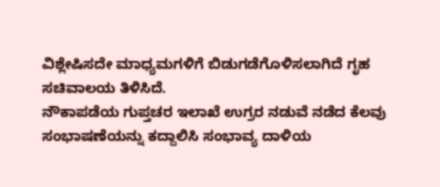ವಿಶ್ಲೇಷಿಸದೇ ಮಾಧ್ಯಮಗಳಿಗೆ ಬಿಡುಗಡೆಗೊಳಿಸಲಾಗಿದೆ ಗೃಹ ಸಚಿವಾಲಯ ತಿಳಿಸಿದೆ.
ನೌಕಾಪಡೆಯ ಗುಪ್ತಚರ ಇಲಾಖೆ ಉಗ್ರರ ನಡುವೆ ನಡೆದ ಕೆಲವು ಸಂಭಾಷಣೆಯನ್ನು ಕದ್ದಾಲಿಸಿ ಸಂಭಾವ್ಯ ದಾಳಿಯ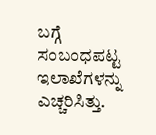ಬಗ್ಗೆ ಸಂಬಂಧಪಟ್ಟ ಇಲಾಖೆಗಳನ್ನು ಎಚ್ಚರಿಸಿತ್ತು.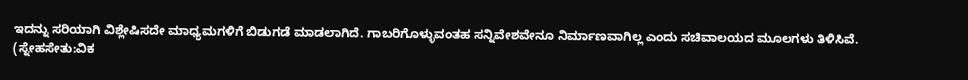ಇದನ್ನು ಸರಿಯಾಗಿ ವಿಶ್ಲೇಷಿಸದೇ ಮಾಧ್ಯಮಗಳಿಗೆ ಬಿಡುಗಡೆ ಮಾಡಲಾಗಿದೆ. ಗಾಬರಿಗೊಳ್ಳುವಂತಹ ಸನ್ನಿವೇಶವೇನೂ ನಿರ್ಮಾಣವಾಗಿಲ್ಲ ಎಂದು ಸಚಿವಾಲಯದ ಮೂಲಗಳು ತಿಳಿಸಿವೆ.
(ಸ್ನೇಹಸೇತು:ವಿಕ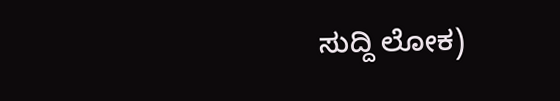ಸುದ್ದಿ ಲೋಕ)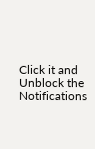Click it and Unblock the Notifications